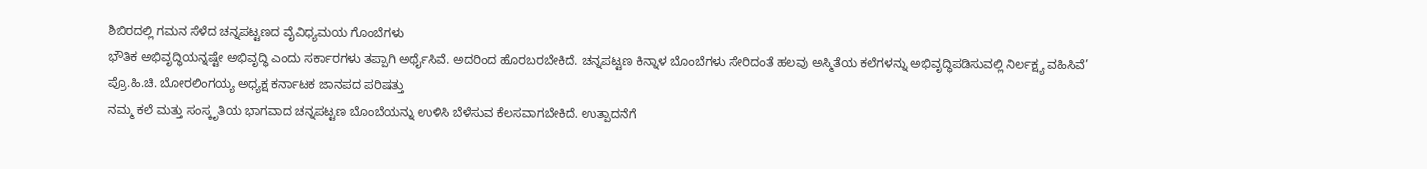ಶಿಬಿರದಲ್ಲಿ ಗಮನ ಸೆಳೆದ ಚನ್ನಪಟ್ಟಣದ ವೈವಿಧ್ಯಮಯ ಗೊಂಬೆಗಳು
ಭೌತಿಕ ಅಭಿವೃದ್ಧಿಯನ್ನಷ್ಟೇ ಅಭಿವೃದ್ಧಿ ಎಂದು ಸರ್ಕಾರಗಳು ತಪ್ಪಾಗಿ ಅರ್ಥೈಸಿವೆ. ಅದರಿಂದ ಹೊರಬರಬೇಕಿದೆ. ಚನ್ನಪಟ್ಟಣ ಕಿನ್ನಾಳ ಬೊಂಬೆಗಳು ಸೇರಿದಂತೆ ಹಲವು ಅಸ್ಮಿತೆಯ ಕಲೆಗಳನ್ನು ಅಭಿವೃದ್ಧಿಪಡಿಸುವಲ್ಲಿ ನಿರ್ಲಕ್ಷ್ಯ ವಹಿಸಿವೆ’
ಪ್ರೊ.ಹಿ.ಚಿ. ಬೋರಲಿಂಗಯ್ಯ ಅಧ್ಯಕ್ಷ ಕರ್ನಾಟಕ ಜಾನಪದ ಪರಿಷತ್ತು
ನಮ್ಮ ಕಲೆ ಮತ್ತು ಸಂಸ್ಕೃತಿಯ ಭಾಗವಾದ ಚನ್ನಪಟ್ಟಣ ಬೊಂಬೆಯನ್ನು ಉಳಿಸಿ ಬೆಳೆಸುವ ಕೆಲಸವಾಗಬೇಕಿದೆ. ಉತ್ಪಾದನೆಗೆ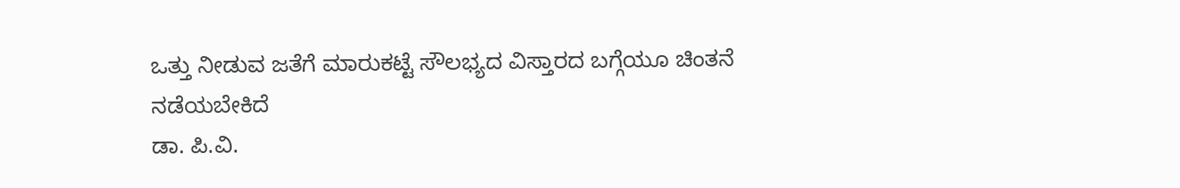ಒತ್ತು ನೀಡುವ ಜತೆಗೆ ಮಾರುಕಟ್ಟೆ ಸೌಲಭ್ಯದ ವಿಸ್ತಾರದ ಬಗ್ಗೆಯೂ ಚಿಂತನೆ ನಡೆಯಬೇಕಿದೆ
ಡಾ. ಪಿ.ವಿ.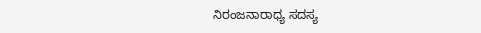ನಿರಂಜನಾರಾಧ್ಯ ಸದಸ್ಯ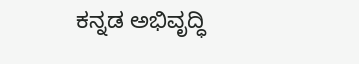ಕನ್ನಡ ಅಭಿವೃದ್ಧಿ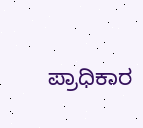ಪ್ರಾಧಿಕಾರ